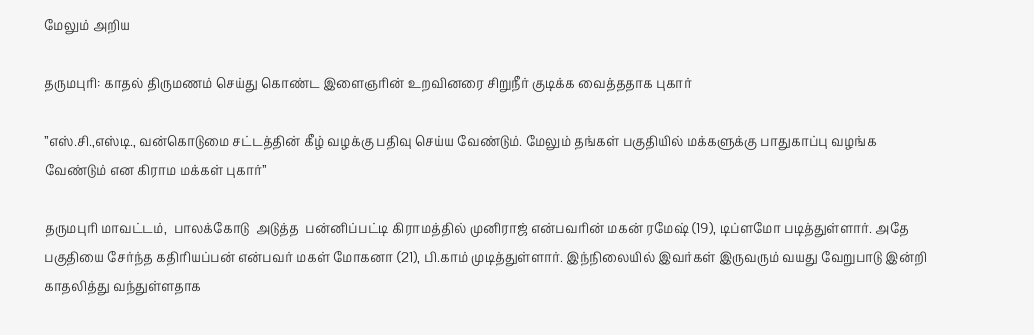மேலும் அறிய

தருமபுரி: காதல் திருமணம் செய்து கொண்ட இளைஞரின் உறவினரை சிறுநீர் குடிக்க வைத்ததாக புகார்

’’எஸ்.சி.,எஸ்டி., வன்கொடுமை சட்டத்தின் கீழ் வழக்கு பதிவு செய்ய வேண்டும். மேலும் தங்கள் பகுதியில் மக்களுக்கு பாதுகாப்பு வழங்க வேண்டும் என கிராம மக்கள் புகார்’’

தருமபுரி மாவட்டம்,  பாலக்கோடு  அடுத்த  பன்னிப்பட்டி கிராமத்தில் முனிராஜ் என்பவரின் மகன் ரமேஷ் (19), டிப்ளமோ படித்துள்ளார். அதே பகுதியை சேர்ந்த கதிரியப்பன் என்பவர் மகள் மோகனா (21), பி.காம் முடித்துள்ளார். இந்நிலையில் இவர்கள் இருவரும் வயது வேறுபாடு இன்றி காதலித்து வந்துள்ளதாக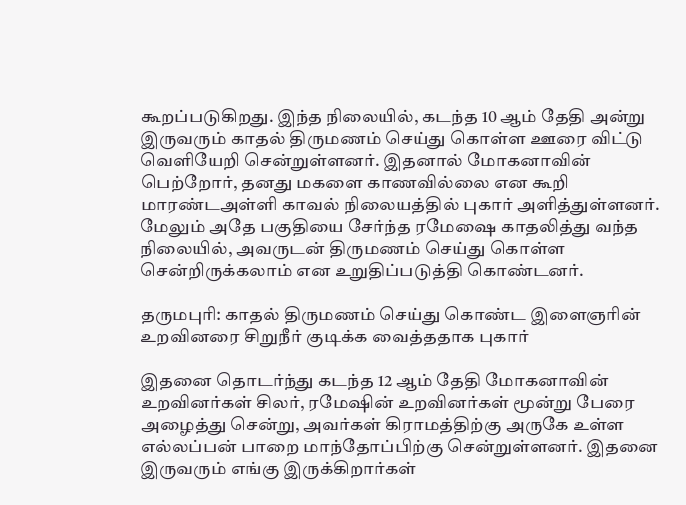கூறப்படுகிறது. இந்த நிலையில், கடந்த 10 ஆம் தேதி அன்று  இருவரும் காதல் திருமணம் செய்து கொள்ள ஊரை விட்டு வெளியேறி சென்றுள்ளனர். இதனால் மோகனாவின் பெற்றோர், தனது மகளை காணவில்லை என கூறி மாரண்டஅள்ளி காவல் நிலையத்தில் புகார் அளித்துள்ளனர். மேலும் அதே பகுதியை சேர்ந்த ரமேஷை காதலித்து வந்த நிலையில், அவருடன் திருமணம் செய்து கொள்ள சென்றிருக்கலாம் என உறுதிப்படுத்தி கொண்டனர்.

தருமபுரி: காதல் திருமணம் செய்து கொண்ட இளைஞரின் உறவினரை சிறுநீர் குடிக்க வைத்ததாக புகார்

இதனை தொடர்ந்து கடந்த 12 ஆம் தேதி மோகனாவின் உறவினர்கள் சிலர், ரமேஷின் உறவினர்கள் மூன்று பேரை அழைத்து சென்று, அவர்கள் கிராமத்திற்கு அருகே உள்ள எல்லப்பன் பாறை மாந்தோப்பிற்கு சென்றுள்ளனர். இதனை இருவரும் எங்கு இருக்கிறார்கள்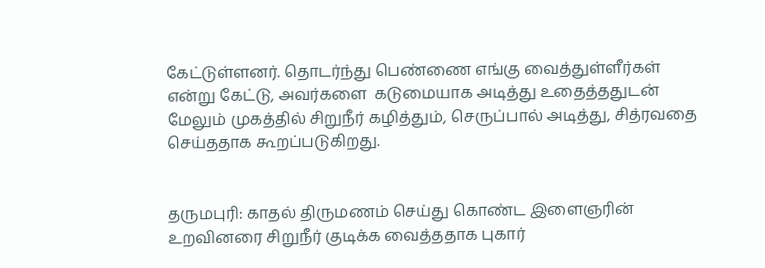கேட்டுள்ளனர். தொடர்ந்து பெண்ணை எங்கு வைத்துள்ளீர்கள் என்று கேட்டு, அவர்களை  கடுமையாக அடித்து உதைத்ததுடன் மேலும் முகத்தில் சிறுநீர் கழித்தும், செருப்பால் அடித்து, சித்ரவதை செய்ததாக கூறப்படுகிறது.


தருமபுரி: காதல் திருமணம் செய்து கொண்ட இளைஞரின் உறவினரை சிறுநீர் குடிக்க வைத்ததாக புகார்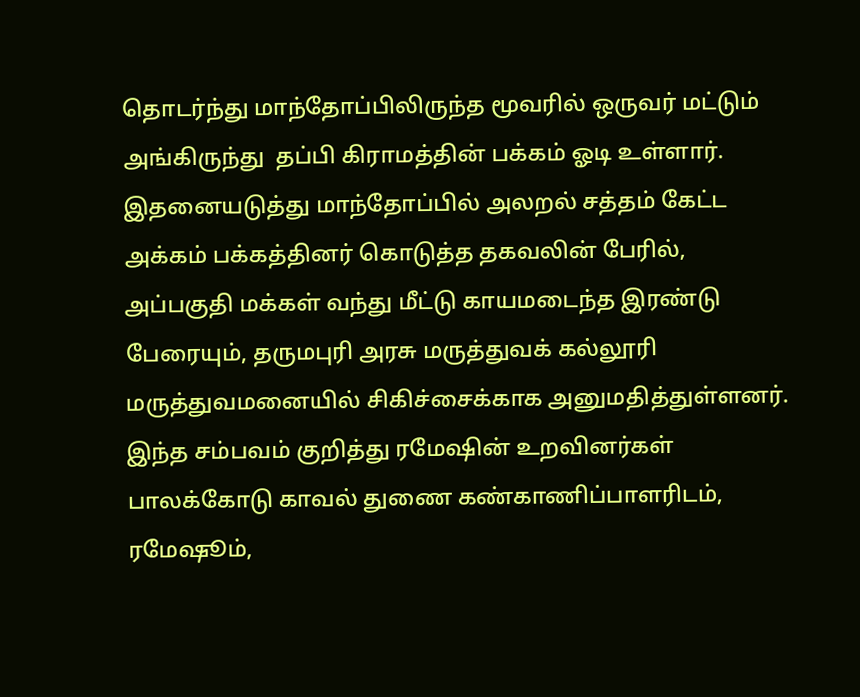தொடர்ந்து மாந்தோப்பிலிருந்த மூவரில் ஒருவர் மட்டும் அங்கிருந்து  தப்பி கிராமத்தின் பக்கம் ஓடி உள்ளார். இதனையடுத்து மாந்தோப்பில் அலறல் சத்தம் கேட்ட அக்கம் பக்கத்தினர் கொடுத்த தகவலின் பேரில்,  அப்பகுதி மக்கள் வந்து மீட்டு காயமடைந்த இரண்டு பேரையும், தருமபுரி அரசு மருத்துவக் கல்லூரி மருத்துவமனையில் சிகிச்சைக்காக அனுமதித்துள்ளனர்.  இந்த சம்பவம் குறித்து ரமேஷின் உறவினர்கள் பாலக்கோடு காவல் துணை கண்காணிப்பாளரிடம், ரமேஷூம்,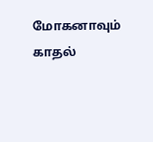மோகனாவும் காதல்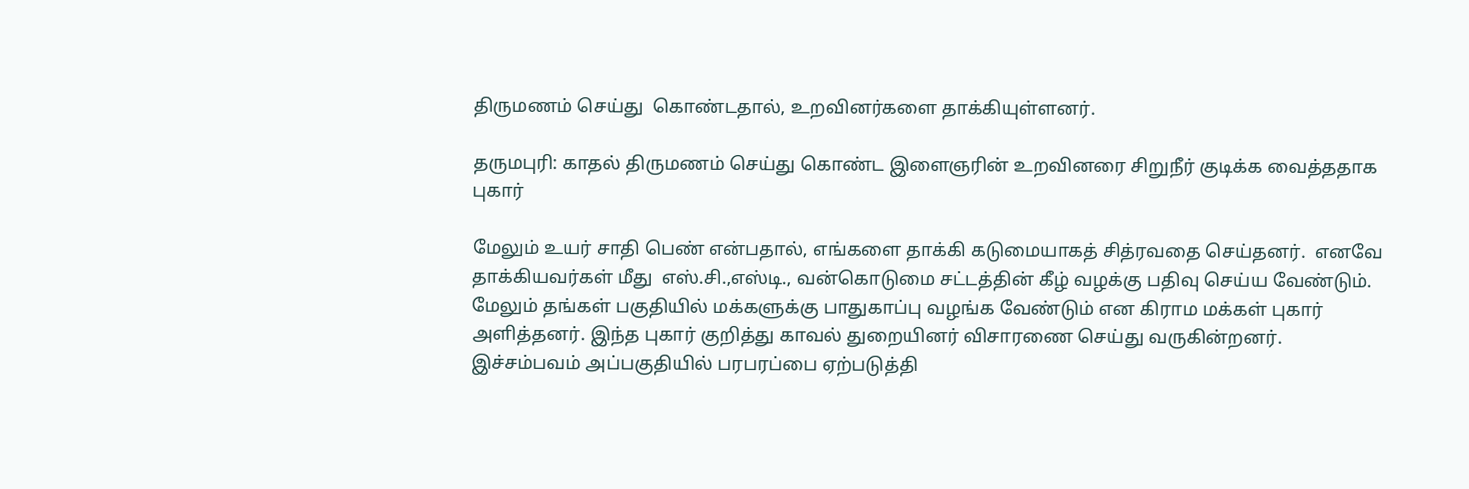திருமணம் செய்து  கொண்டதால், உறவினர்களை தாக்கியுள்ளனர்.

தருமபுரி: காதல் திருமணம் செய்து கொண்ட இளைஞரின் உறவினரை சிறுநீர் குடிக்க வைத்ததாக புகார்

மேலும் உயர் சாதி பெண் என்பதால், எங்களை தாக்கி கடுமையாகத் சித்ரவதை செய்தனர்.  எனவே தாக்கியவர்கள் மீது  எஸ்.சி.,எஸ்டி., வன்கொடுமை சட்டத்தின் கீழ் வழக்கு பதிவு செய்ய வேண்டும். மேலும் தங்கள் பகுதியில் மக்களுக்கு பாதுகாப்பு வழங்க வேண்டும் என கிராம மக்கள் புகார் அளித்தனர். இந்த புகார் குறித்து காவல் துறையினர் விசாரணை செய்து வருகின்றனர். இச்சம்பவம் அப்பகுதியில் பரபரப்பை ஏற்படுத்தி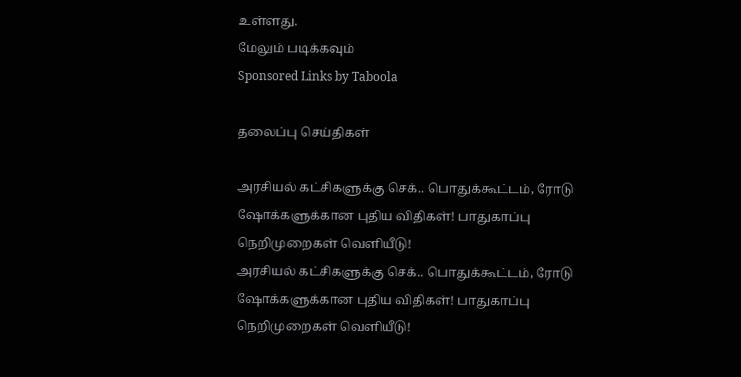உள்ளது.
மேலும் படிக்கவும்
Sponsored Links by Taboola

தலைப்பு செய்திகள்

அரசியல் கட்சிகளுக்கு செக்.. பொதுக்கூட்டம், ரோடு ஷோக்களுக்கான புதிய விதிகள்! பாதுகாப்பு நெறிமுறைகள் வெளியீடு!
அரசியல் கட்சிகளுக்கு செக்.. பொதுக்கூட்டம், ரோடு ஷோக்களுக்கான புதிய விதிகள்! பாதுகாப்பு நெறிமுறைகள் வெளியீடு!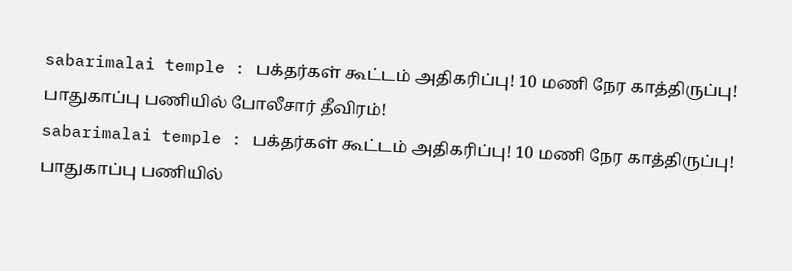sabarimalai temple : பக்தர்கள் கூட்டம் அதிகரிப்பு! 10 மணி நேர காத்திருப்பு! பாதுகாப்பு பணியில் போலீசார் தீவிரம்!
sabarimalai temple : பக்தர்கள் கூட்டம் அதிகரிப்பு! 10 மணி நேர காத்திருப்பு! பாதுகாப்பு பணியில்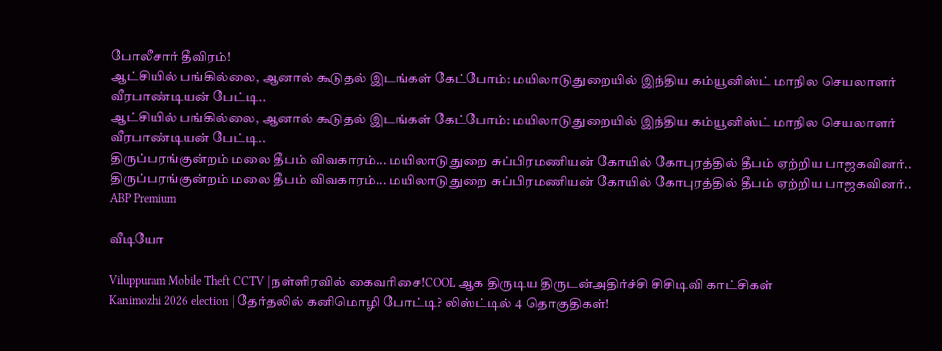போலீசார் தீவிரம்!
ஆட்சியில் பங்கில்லை, ஆனால் கூடுதல் இடங்கள் கேட்போம்: மயிலாடுதுறையில் இந்திய கம்யூனிஸ்ட் மாநில செயலாளர் வீரபாண்டியன் பேட்டி..
ஆட்சியில் பங்கில்லை, ஆனால் கூடுதல் இடங்கள் கேட்போம்: மயிலாடுதுறையில் இந்திய கம்யூனிஸ்ட் மாநில செயலாளர் வீரபாண்டியன் பேட்டி..
திருப்பரங்குன்றம் மலை தீபம் விவகாரம்... மயிலாடுதுறை சுப்பிரமணியன் கோயில் கோபுரத்தில் தீபம் ஏற்றிய பாஜகவினர்..
திருப்பரங்குன்றம் மலை தீபம் விவகாரம்... மயிலாடுதுறை சுப்பிரமணியன் கோயில் கோபுரத்தில் தீபம் ஏற்றிய பாஜகவினர்..
ABP Premium

வீடியோ

Viluppuram Mobile Theft CCTV |நள்ளிரவில் கைவரிசை!COOL ஆக திருடிய திருடன்அதிர்ச்சி சிசிடிவி காட்சிகள்
Kanimozhi 2026 election | தேர்தலில் கனிமொழி போட்டி? லிஸ்ட்டில் 4 தொகுதிகள்!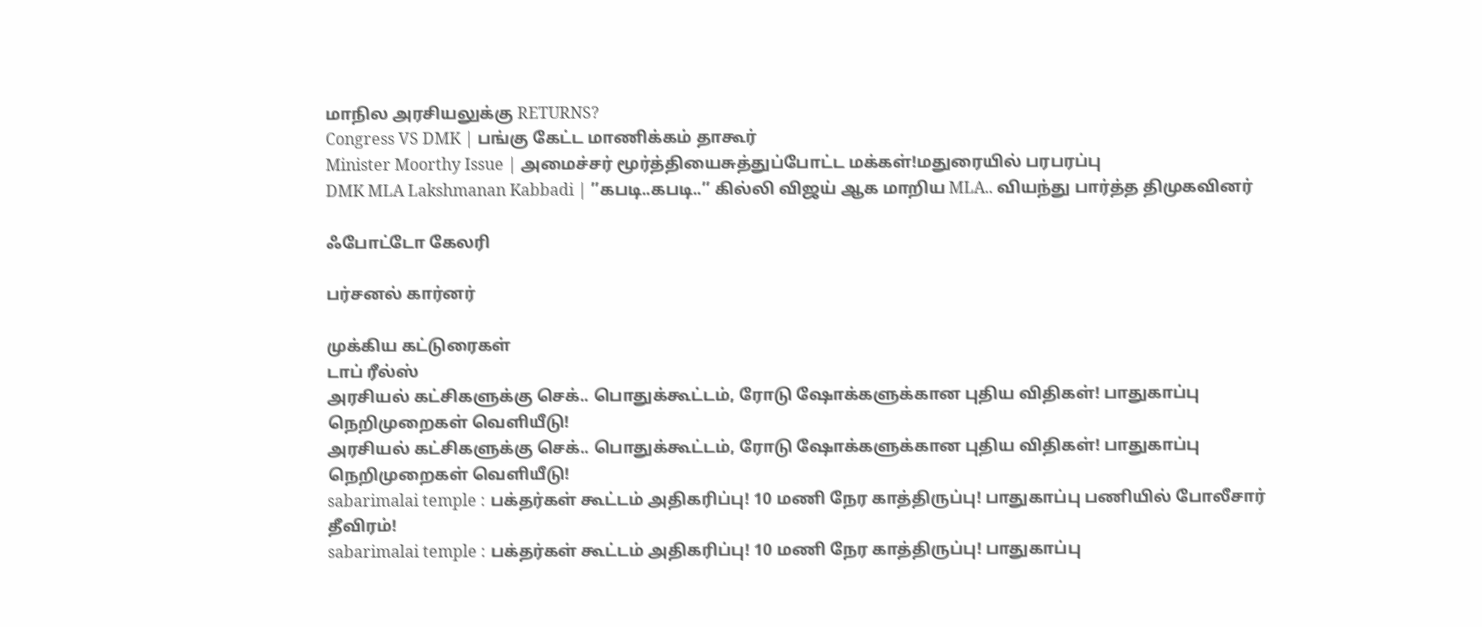மாநில அரசியலுக்கு RETURNS?
Congress VS DMK | பங்கு கேட்ட மாணிக்கம் தாகூர்
Minister Moorthy Issue | அமைச்சர் மூர்த்தியைசுத்துப்போட்ட மக்கள்!மதுரையில் பரபரப்பு
DMK MLA Lakshmanan Kabbadi | ’’கபடி..கபடி..’’ கில்லி விஜய் ஆக மாறிய MLA.. வியந்து பார்த்த திமுகவினர்

ஃபோட்டோ கேலரி

பர்சனல் கார்னர்

முக்கிய கட்டுரைகள்
டாப் ரீல்ஸ்
அரசியல் கட்சிகளுக்கு செக்.. பொதுக்கூட்டம், ரோடு ஷோக்களுக்கான புதிய விதிகள்! பாதுகாப்பு நெறிமுறைகள் வெளியீடு!
அரசியல் கட்சிகளுக்கு செக்.. பொதுக்கூட்டம், ரோடு ஷோக்களுக்கான புதிய விதிகள்! பாதுகாப்பு நெறிமுறைகள் வெளியீடு!
sabarimalai temple : பக்தர்கள் கூட்டம் அதிகரிப்பு! 10 மணி நேர காத்திருப்பு! பாதுகாப்பு பணியில் போலீசார் தீவிரம்!
sabarimalai temple : பக்தர்கள் கூட்டம் அதிகரிப்பு! 10 மணி நேர காத்திருப்பு! பாதுகாப்பு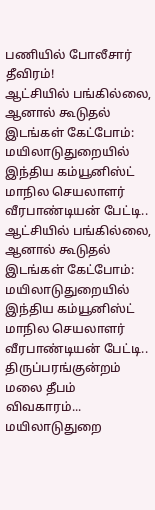பணியில் போலீசார் தீவிரம்!
ஆட்சியில் பங்கில்லை, ஆனால் கூடுதல் இடங்கள் கேட்போம்: மயிலாடுதுறையில் இந்திய கம்யூனிஸ்ட் மாநில செயலாளர் வீரபாண்டியன் பேட்டி..
ஆட்சியில் பங்கில்லை, ஆனால் கூடுதல் இடங்கள் கேட்போம்: மயிலாடுதுறையில் இந்திய கம்யூனிஸ்ட் மாநில செயலாளர் வீரபாண்டியன் பேட்டி..
திருப்பரங்குன்றம் மலை தீபம் விவகாரம்... மயிலாடுதுறை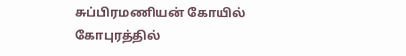சுப்பிரமணியன் கோயில் கோபுரத்தில்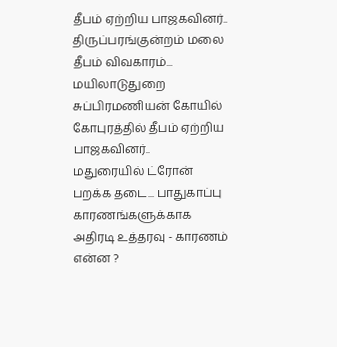தீபம் ஏற்றிய பாஜகவினர்..
திருப்பரங்குன்றம் மலை தீபம் விவகாரம்... மயிலாடுதுறை சுப்பிரமணியன் கோயில் கோபுரத்தில் தீபம் ஏற்றிய பாஜகவினர்..
மதுரையில் ட்ரோன் பறக்க தடை... பாதுகாப்பு காரணங்களுக்காக அதிரடி உத்தரவு - காரணம் என்ன ?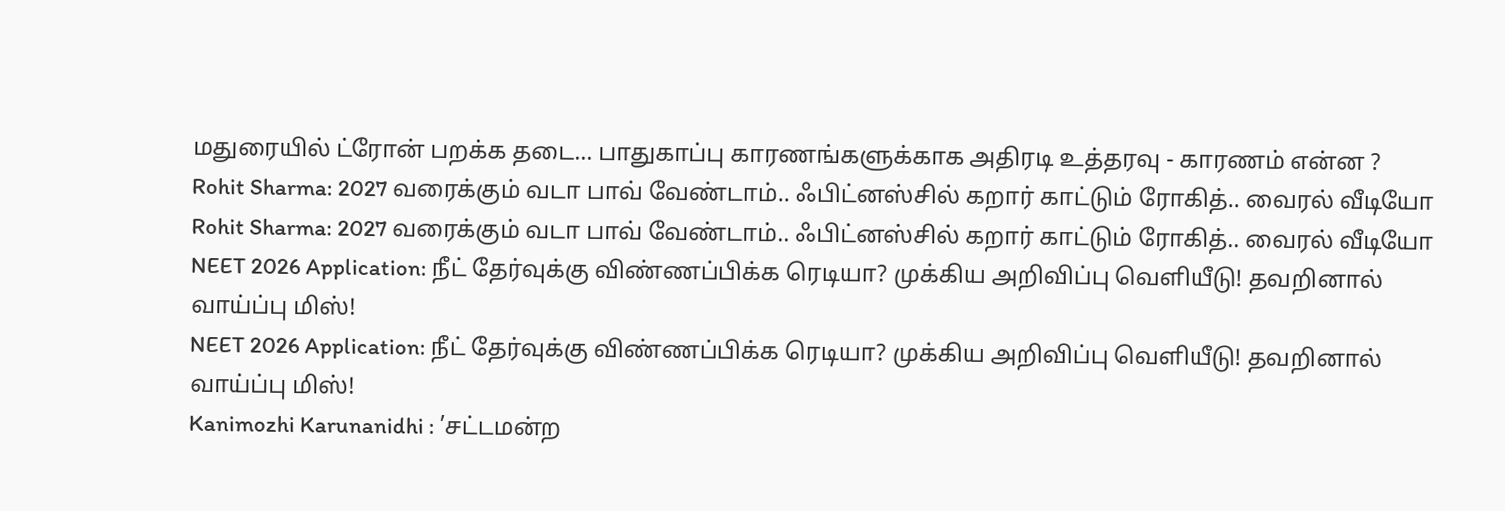மதுரையில் ட்ரோன் பறக்க தடை... பாதுகாப்பு காரணங்களுக்காக அதிரடி உத்தரவு - காரணம் என்ன ?
Rohit Sharma: 2027 வரைக்கும் வடா பாவ் வேண்டாம்.. ஃபிட்னஸ்சில் கறார் காட்டும் ரோகித்.. வைரல் வீடியோ
Rohit Sharma: 2027 வரைக்கும் வடா பாவ் வேண்டாம்.. ஃபிட்னஸ்சில் கறார் காட்டும் ரோகித்.. வைரல் வீடியோ
NEET 2026 Application: நீட் தேர்வுக்கு விண்ணப்பிக்க ரெடியா? முக்கிய அறிவிப்பு வெளியீடு! தவறினால் வாய்ப்பு மிஸ்!
NEET 2026 Application: நீட் தேர்வுக்கு விண்ணப்பிக்க ரெடியா? முக்கிய அறிவிப்பு வெளியீடு! தவறினால் வாய்ப்பு மிஸ்!
Kanimozhi Karunanidhi : ’சட்டமன்ற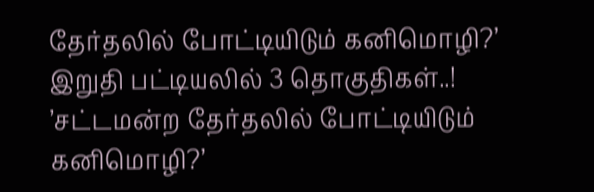தேர்தலில் போட்டியிடும் கனிமொழி?’ இறுதி பட்டியலில் 3 தொகுதிகள்..!
’சட்டமன்ற தேர்தலில் போட்டியிடும் கனிமொழி?’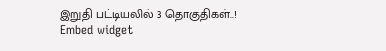இறுதி பட்டியலில் 3 தொகுதிகள்..!
Embed widget